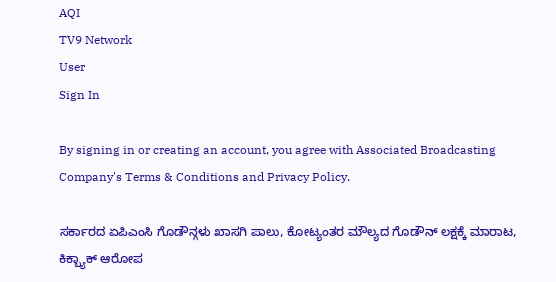AQI
TV9 Network
User
Sign In

By signing in or creating an account, you agree with Associated Broadcasting Company's Terms & Conditions and Privacy Policy.

ಸರ್ಕಾರದ ಏಪಿಎಂಸಿ ಗೊಡೌನ್ಗಳು ಖಾಸಗಿ ಪಾಲು, ಕೋಟ್ಯಂತರ ಮೌಲ್ಯದ ಗೊಡೌನ್ ಲಕ್ಷಕ್ಕೆ ಮಾರಾಟ, ಕಿಕ್ಬ್ಯಾಕ್ ಆರೋಪ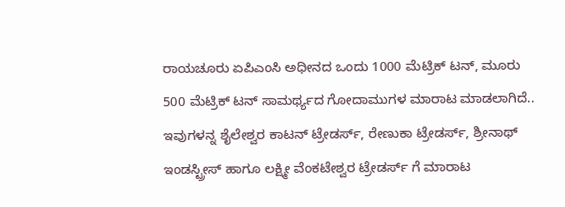ರಾಯಚೂರು ಏಪಿಎಂಸಿ ಅಧೀನದ ಒಂದು 1000 ಮೆಟ್ರಿಕ್ ಟನ್, ಮೂರು 500 ಮೆಟ್ರಿಕ್ ಟನ್ ಸಾಮರ್ಥ್ಯದ ಗೋದಾಮುಗಳ ಮಾರಾಟ ಮಾಡಲಾಗಿದೆ.. ಇವುಗಳನ್ನ ಶೈಲೇಶ್ವರ ಕಾಟನ್ ಟ್ರೇಡರ್ಸ್, ರೇಣುಕಾ ಟ್ರೇಡರ್ಸ್, ಶ್ರೀನಾಥ್ ಇಂಡಸ್ಟ್ರೀಸ್ ಹಾಗೂ ಲಕ್ಷ್ಮೀ ವೆಂಕಟೇಶ್ವರ ಟ್ರೇಡರ್ಸ್ ಗೆ ಮಾರಾಟ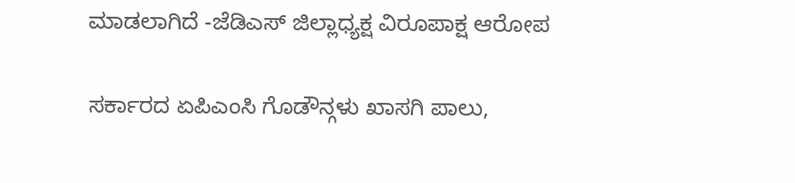ಮಾಡಲಾಗಿದೆ -ಜೆಡಿಎಸ್ ಜಿಲ್ಲಾಧ್ಯಕ್ಷ ವಿರೂಪಾಕ್ಷ ಆರೋಪ

ಸರ್ಕಾರದ ಏಪಿಎಂಸಿ ಗೊಡೌನ್ಗಳು ಖಾಸಗಿ ಪಾಲು,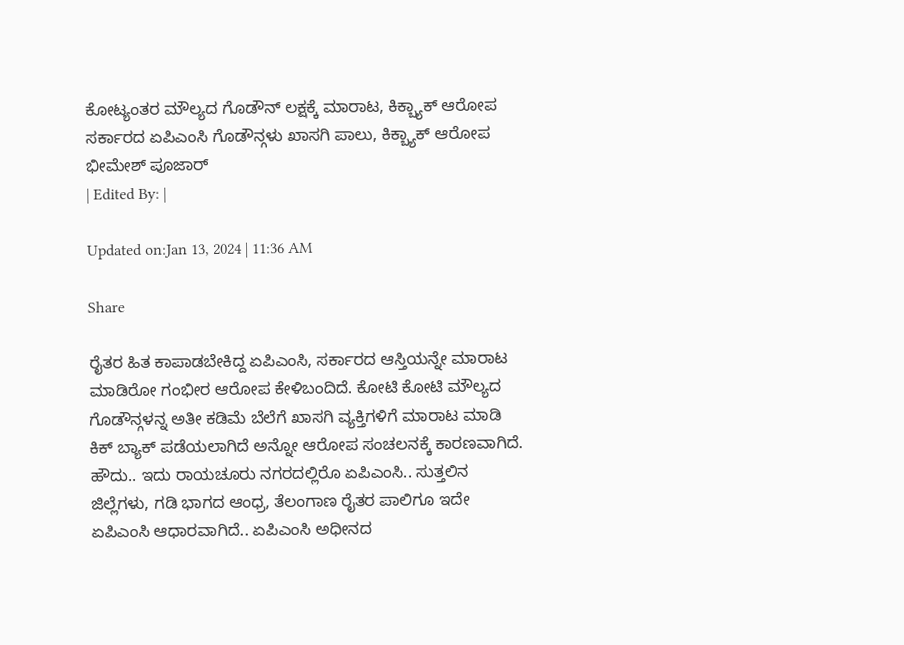ಕೋಟ್ಯಂತರ ಮೌಲ್ಯದ ಗೊಡೌನ್ ಲಕ್ಷಕ್ಕೆ ಮಾರಾಟ, ಕಿಕ್ಬ್ಯಾಕ್ ಆರೋಪ
ಸರ್ಕಾರದ ಏಪಿಎಂಸಿ ಗೊಡೌನ್ಗಳು ಖಾಸಗಿ ಪಾಲು, ಕಿಕ್ಬ್ಯಾಕ್ ಆರೋಪ
ಭೀಮೇಶ್ ಪೂಜಾರ್
| Edited By: |

Updated on:Jan 13, 2024 | 11:36 AM

Share

ರೈತರ ಹಿತ ಕಾಪಾಡಬೇಕಿದ್ದ ಏಪಿಎಂಸಿ, ಸರ್ಕಾರದ ಆಸ್ತಿಯನ್ನೇ ಮಾರಾಟ ಮಾಡಿರೋ ಗಂಭೀರ ಆರೋಪ ಕೇಳಿಬಂದಿದೆ. ಕೋಟಿ ಕೋಟಿ ಮೌಲ್ಯದ ಗೊಡೌನ್ಗಳನ್ನ ಅತೀ ಕಡಿಮೆ ಬೆಲೆಗೆ ಖಾಸಗಿ ವ್ಯಕ್ತಿಗಳಿಗೆ ಮಾರಾಟ ಮಾಡಿ ಕಿಕ್ ಬ್ಯಾಕ್ ಪಡೆಯಲಾಗಿದೆ ಅನ್ನೋ ಆರೋಪ ಸಂಚಲನಕ್ಕೆ ಕಾರಣವಾಗಿದೆ. ಹೌದು.. ಇದು ರಾಯಚೂರು ನಗರದಲ್ಲಿರೊ ಏಪಿಎಂಸಿ.. ಸುತ್ತಲಿನ ಜಿಲ್ಲೆಗಳು, ಗಡಿ ಭಾಗದ ಆಂಧ್ರ, ತೆಲಂಗಾಣ ರೈತರ ಪಾಲಿಗೂ ಇದೇ ಏಪಿಎಂಸಿ ಆಧಾರವಾಗಿದೆ.. ಏಪಿಎಂಸಿ ಅಧೀನದ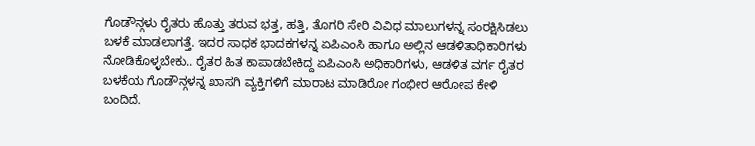ಗೊಡೌನ್ಗಳು ರೈತರು ಹೊತ್ತು ತರುವ ಭತ್ತ, ಹತ್ತಿ, ತೊಗರಿ ಸೇರಿ ವಿವಿಧ ಮಾಲುಗಳನ್ನ ಸಂರಕ್ಷಿಸಿಡಲು ಬಳಕೆ ಮಾಡಲಾಗತ್ತೆ. ಇದರ ಸಾಧಕ ಭಾದಕಗಳನ್ನ ಏಪಿಎಂಸಿ ಹಾಗೂ ಅಲ್ಲಿನ ಆಡಳಿತಾಧಿಕಾರಿಗಳು ನೋಡಿಕೊಳ್ಳಬೇಕು.. ರೈತರ ಹಿತ ಕಾಪಾಡಬೇಕಿದ್ದ ಏಪಿಎಂಸಿ ಅಧಿಕಾರಿಗಳು, ಆಡಳಿತ ವರ್ಗ ರೈತರ ಬಳಕೆಯ ಗೊಡೌನ್ಗಳನ್ನ ಖಾಸಗಿ ವ್ಯಕ್ತಿಗಳಿಗೆ ಮಾರಾಟ ಮಾಡಿರೋ ಗಂಭೀರ ಆರೋಪ ಕೇಳಿ ಬಂದಿದೆ.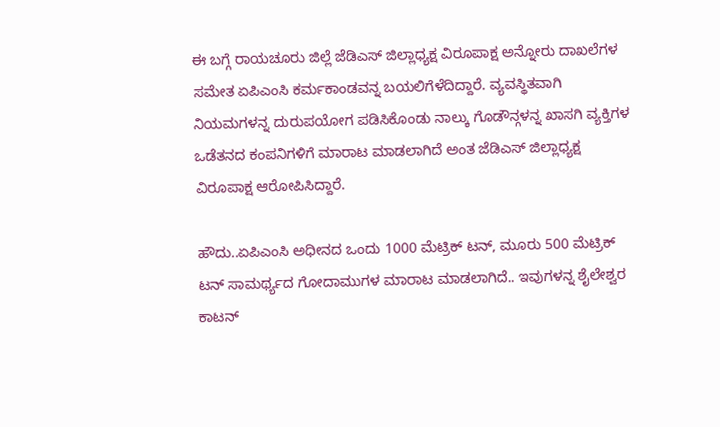ಈ ಬಗ್ಗೆ ರಾಯಚೂರು ಜಿಲ್ಲೆ ಜೆಡಿಎಸ್ ಜಿಲ್ಲಾಧ್ಯಕ್ಷ ವಿರೂಪಾಕ್ಷ ಅನ್ನೋರು ದಾಖಲೆಗಳ ಸಮೇತ ಏಪಿಎಂಸಿ ಕರ್ಮಕಾಂಡವನ್ನ ಬಯಲಿಗೆಳೆದಿದ್ದಾರೆ. ವ್ಯವಸ್ಥಿತವಾಗಿ ನಿಯಮಗಳನ್ನ ದುರುಪಯೋಗ ಪಡಿಸಿಕೊಂಡು ನಾಲ್ಕು ಗೊಡೌನ್ಗಳನ್ನ ಖಾಸಗಿ ವ್ಯಕ್ತಿಗಳ ಒಡೆತನದ ಕಂಪನಿಗಳಿಗೆ ಮಾರಾಟ ಮಾಡಲಾಗಿದೆ ಅಂತ ಜೆಡಿಎಸ್ ಜಿಲ್ಲಾಧ್ಯಕ್ಷ ವಿರೂಪಾಕ್ಷ ಆರೋಪಿಸಿದ್ದಾರೆ.

ಹೌದು..ಏಪಿಎಂಸಿ ಅಧೀನದ ಒಂದು 1000 ಮೆಟ್ರಿಕ್ ಟನ್, ಮೂರು 500 ಮೆಟ್ರಿಕ್ ಟನ್ ಸಾಮರ್ಥ್ಯದ ಗೋದಾಮುಗಳ ಮಾರಾಟ ಮಾಡಲಾಗಿದೆ.. ಇವುಗಳನ್ನ ಶೈಲೇಶ್ವರ ಕಾಟನ್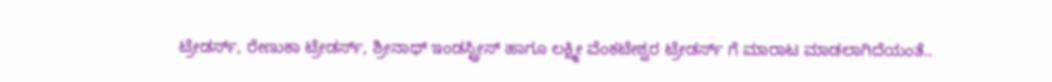ಟ್ರೇಡರ್ಸ್, ರೇಣುಕಾ ಟ್ರೇಡರ್ಸ್, ಶ್ರೀನಾಥ್ ಇಂಡಸ್ಟ್ರೀಸ್ ಹಾಗೂ ಲಕ್ಷ್ಮೀ ವೆಂಕಟೇಶ್ವರ ಟ್ರೇಡರ್ಸ್ ಗೆ ಮಾರಾಟ ಮಾಡಲಾಗಿದೆಯಂತೆ..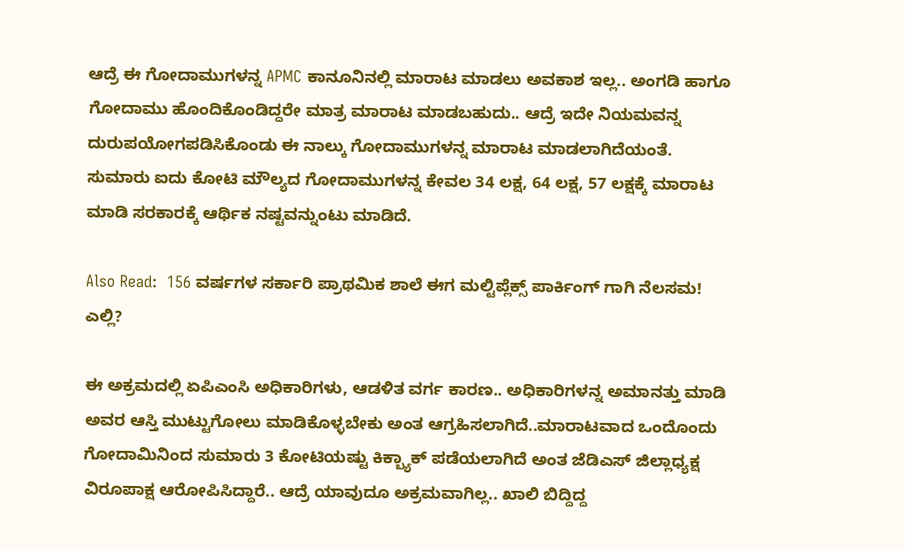ಆದ್ರೆ ಈ ಗೋದಾಮುಗಳನ್ನ APMC ಕಾನೂನಿನಲ್ಲಿ ಮಾರಾಟ ಮಾಡಲು ಅವಕಾಶ ಇಲ್ಲ.. ಅಂಗಡಿ ಹಾಗೂ ಗೋದಾಮು ಹೊಂದಿಕೊಂಡಿದ್ದರೇ ಮಾತ್ರ ಮಾರಾಟ ಮಾಡಬಹುದು.. ಆದ್ರೆ ಇದೇ ನಿಯಮವನ್ನ ದುರುಪಯೋಗಪಡಿಸಿಕೊಂಡು ಈ ನಾಲ್ಕು ಗೋದಾಮುಗಳನ್ನ ಮಾರಾಟ ಮಾಡಲಾಗಿದೆಯಂತೆ. ಸುಮಾರು ಐದು ಕೋಟಿ ಮೌಲ್ಯದ ಗೋದಾಮುಗಳನ್ನ ಕೇವಲ 34 ಲಕ್ಷ, 64 ಲಕ್ಷ, 57 ಲಕ್ಷಕ್ಕೆ ಮಾರಾಟ ಮಾಡಿ ಸರಕಾರಕ್ಕೆ ಆರ್ಥಿಕ ನಷ್ಟವನ್ನುಂಟು ಮಾಡಿದೆ.

Also Read:  156 ವರ್ಷಗಳ ಸರ್ಕಾರಿ ಪ್ರಾಥಮಿಕ ಶಾಲೆ ಈಗ ಮಲ್ಟಿಪ್ಲೆಕ್ಸ್ ಪಾರ್ಕಿಂಗ್ ಗಾಗಿ ನೆಲಸಮ! ಎಲ್ಲಿ?

ಈ ಅಕ್ರಮದಲ್ಲಿ ಏಪಿಎಂಸಿ ಅಧಿಕಾರಿಗಳು, ಆಡಳಿತ ವರ್ಗ ಕಾರಣ.. ಅಧಿಕಾರಿಗಳನ್ನ ಅಮಾನತ್ತು ಮಾಡಿ ಅವರ ಆಸ್ತಿ ಮುಟ್ಟುಗೋಲು ಮಾಡಿಕೊಳ್ಳಬೇಕು ಅಂತ ಆಗ್ರಹಿಸಲಾಗಿದೆ..ಮಾರಾಟವಾದ ಒಂದೊಂದು ಗೋದಾಮಿನಿಂದ ಸುಮಾರು 3 ಕೋಟಿಯಷ್ಟು ಕಿಕ್ಬ್ಯಾಕ್ ಪಡೆಯಲಾಗಿದೆ ಅಂತ ಜೆಡಿಎಸ್ ಜಿಲ್ಲಾಧ್ಯಕ್ಷ ವಿರೂಪಾಕ್ಷ ಆರೋಪಿಸಿದ್ದಾರೆ.. ಆದ್ರೆ ಯಾವುದೂ ಅಕ್ರಮವಾಗಿಲ್ಲ.. ಖಾಲಿ ಬಿದ್ದಿದ್ದ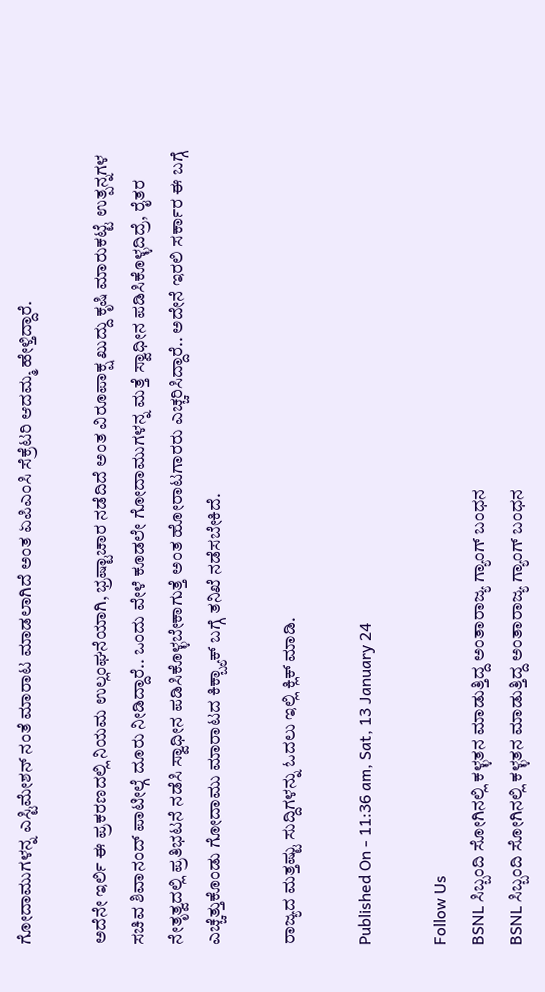ಗೋದಾಮುಗಳನ್ನ ಎಸ್ಟಿಮೇಶನ್ ನಂತೆ ಮಾರಾಟ ಮಾಡಲಾಗಿದೆ ಅಂತ ಏಪಿಎಂಸಿ ಸೆಕ್ರೆಟರಿ ಆದಮ್ಮ ಹೇಳ್ತಿದ್ದಾರೆ.

ಅದೆನೇ ಇರ್ಲಿ ಈ ಪ್ರಕರಣದಲ್ಲಿ ನಿಯಮ ಉಲ್ಲಂಘನೆಯಾಗಿ, ಭ್ರಷ್ಟಾಚಾರ ನಡೆದಿದೆ ಅಂತ ವಿರೂಪಾಕ್ಷ ಖುದ್ದು ಕೃಷಿ ಮಾರುಕಟ್ಟೆ ಉತ್ಪನ್ನಗಳ ಸಚಿವ ಶಿವಾನಂದ್ ಪಾಟೀಲ್ಗೆ ದೂರು ನೀಡಿದ್ದಾರೆ.. ಒಂದು ವೇಳೆ ಕೂಡಲೇ ಗೋದಾಮುಗಳನ್ನ ಮತ್ತೆ ಸ್ವಾಧೀನ ಪಡಿಸಿಕೊಳ್ಳದಿದ್ರೆ, ರೈತರ ನೇತೃತ್ವದಲ್ಲಿ ಪ್ರತಿಭಟನೆ ನಡೆಸಿ ಸ್ವಾಧೀನ ಪಡಿಸಿಕೊಳ್ಳಬೇಕಾಗುತ್ತೆ ಅಂತ ಹೋರಾಟಗಾರರು ಎಚ್ಚರಿಸಿದ್ದಾರೆ.. ಅದೇನೆ ಇರಲಿ ಸರ್ಕಾರ ಈ ಬಗ್ಗೆ ಎಚ್ಚೆತ್ತುಕೊಂಡು ಗೋದಾಮು ಮಾರಾಟದ ಕಿಕ್ಬ್ಯಾಕ್ ಬಗ್ಗೆ ತನಿಖೆ ನಡೆಸಬೇಕಿದೆ.

ರಾಜ್ಯದ ಮತ್ತಷ್ಟು ಸುದ್ದಿಗಳನ್ನು ಓದಲು ಇಲ್ಲಿ ಕ್ಲಿಕ್ ಮಾಡಿ.

Published On - 11:36 am, Sat, 13 January 24

Follow Us
BSNL ಸಿಬ್ಬಂದಿ ಸೋಗಿನಲ್ಲಿ ಕಳ್ಳತನ ಮಾಡುತ್ತಿದ್ದ ಅಂತಾರಾಜ್ಯ ಗ್ಯಾಂಗ್ ಬಂಧನ
BSNL ಸಿಬ್ಬಂದಿ ಸೋಗಿನಲ್ಲಿ ಕಳ್ಳತನ ಮಾಡುತ್ತಿದ್ದ ಅಂತಾರಾಜ್ಯ ಗ್ಯಾಂಗ್ ಬಂಧನ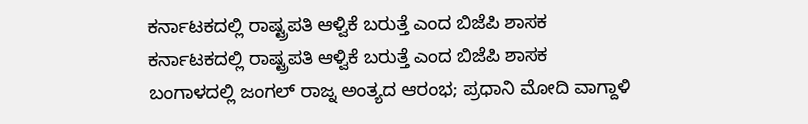ಕರ್ನಾಟಕದಲ್ಲಿ ರಾಷ್ಟ್ರಪತಿ ಆಳ್ವಿಕೆ ಬರುತ್ತೆ ಎಂದ ಬಿಜೆಪಿ ಶಾಸಕ
ಕರ್ನಾಟಕದಲ್ಲಿ ರಾಷ್ಟ್ರಪತಿ ಆಳ್ವಿಕೆ ಬರುತ್ತೆ ಎಂದ ಬಿಜೆಪಿ ಶಾಸಕ
ಬಂಗಾಳದಲ್ಲಿ ಜಂಗಲ್ ರಾಜ್ನ ಅಂತ್ಯದ ಆರಂಭ; ಪ್ರಧಾನಿ ಮೋದಿ ವಾಗ್ದಾಳಿ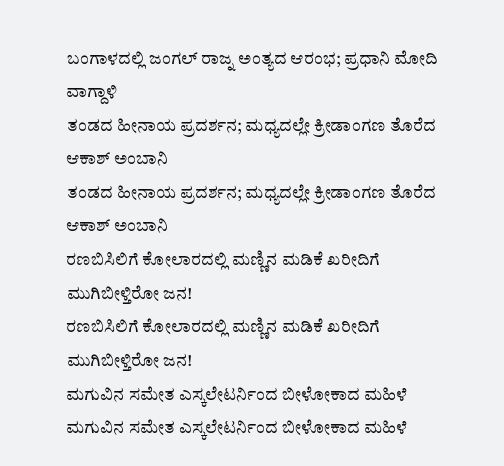ಬಂಗಾಳದಲ್ಲಿ ಜಂಗಲ್ ರಾಜ್ನ ಅಂತ್ಯದ ಆರಂಭ; ಪ್ರಧಾನಿ ಮೋದಿ ವಾಗ್ದಾಳಿ
ತಂಡದ ಹೀನಾಯ ಪ್ರದರ್ಶನ; ಮಧ್ಯದಲ್ಲೇ ಕ್ರೀಡಾಂಗಣ ತೊರೆದ ಆಕಾಶ್ ಅಂಬಾನಿ
ತಂಡದ ಹೀನಾಯ ಪ್ರದರ್ಶನ; ಮಧ್ಯದಲ್ಲೇ ಕ್ರೀಡಾಂಗಣ ತೊರೆದ ಆಕಾಶ್ ಅಂಬಾನಿ
ರಣಬಿಸಿಲಿಗೆ ಕೋಲಾರದಲ್ಲಿ ಮಣ್ಣಿನ ಮಡಿಕೆ ಖರೀದಿಗೆ ಮುಗಿಬೀಳ್ತಿರೋ ಜನ!
ರಣಬಿಸಿಲಿಗೆ ಕೋಲಾರದಲ್ಲಿ ಮಣ್ಣಿನ ಮಡಿಕೆ ಖರೀದಿಗೆ ಮುಗಿಬೀಳ್ತಿರೋ ಜನ!
ಮಗುವಿನ ಸಮೇತ ಎಸ್ಕಲೇಟರ್ನಿಂದ ಬೀಳೋಕಾದ ಮಹಿಳೆ
ಮಗುವಿನ ಸಮೇತ ಎಸ್ಕಲೇಟರ್ನಿಂದ ಬೀಳೋಕಾದ ಮಹಿಳೆ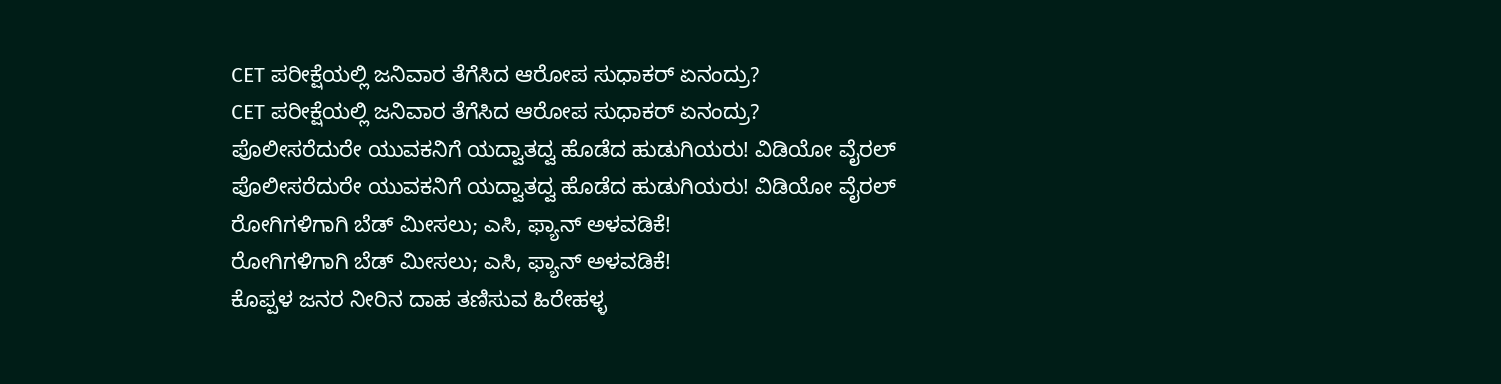CET ಪರೀಕ್ಷೆಯಲ್ಲಿ ಜನಿವಾರ ತೆಗೆಸಿದ ಆರೋಪ ಸುಧಾಕರ್ ಏನಂದ್ರು?
CET ಪರೀಕ್ಷೆಯಲ್ಲಿ ಜನಿವಾರ ತೆಗೆಸಿದ ಆರೋಪ ಸುಧಾಕರ್ ಏನಂದ್ರು?
ಪೊಲೀಸರೆದುರೇ ಯುವಕನಿಗೆ ಯದ್ವಾತದ್ವ ಹೊಡೆದ ಹುಡುಗಿಯರು! ವಿಡಿಯೋ ವೈರಲ್
ಪೊಲೀಸರೆದುರೇ ಯುವಕನಿಗೆ ಯದ್ವಾತದ್ವ ಹೊಡೆದ ಹುಡುಗಿಯರು! ವಿಡಿಯೋ ವೈರಲ್
ರೋಗಿಗಳಿಗಾಗಿ ಬೆಡ್ ಮೀಸಲು; ಎಸಿ, ಫ್ಯಾನ್ ಅಳವಡಿಕೆ!
ರೋಗಿಗಳಿಗಾಗಿ ಬೆಡ್ ಮೀಸಲು; ಎಸಿ, ಫ್ಯಾನ್ ಅಳವಡಿಕೆ!
ಕೊಪ್ಪಳ ಜನರ ನೀರಿನ ದಾಹ ತಣಿಸುವ ಹಿರೇಹಳ್ಳ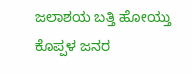ಜಲಾಶಯ ಬತ್ತಿ ಹೋಯ್ತು
ಕೊಪ್ಪಳ ಜನರ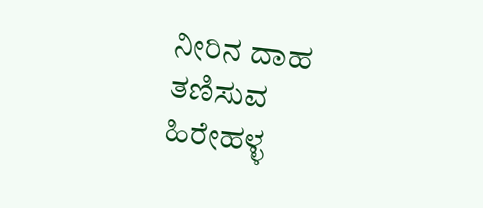ನೀರಿನ ದಾಹ ತಣಿಸುವ ಹಿರೇಹಳ್ಳ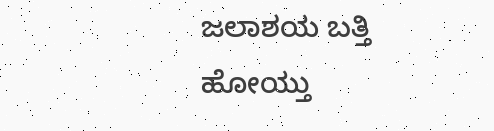ಜಲಾಶಯ ಬತ್ತಿ ಹೋಯ್ತು